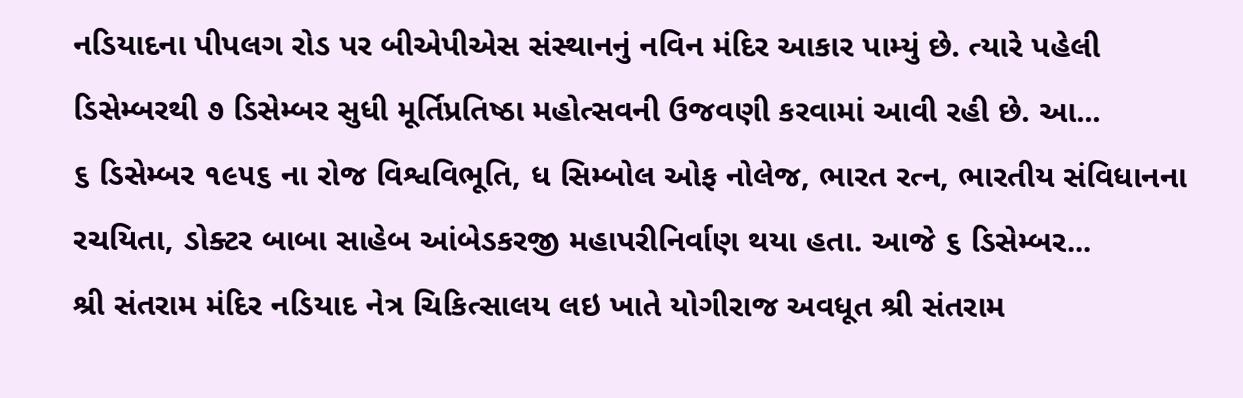નડિયાદના પીપલગ રોડ પર બીએપીએસ સંસ્થાનનું નવિન મંદિર આકાર પામ્યું છે. ત્યારે પહેલી ડિસેમ્બરથી ૭ ડિસેમ્બર સુધી મૂર્તિપ્રતિષ્ઠા મહોત્સવની ઉજવણી કરવામાં આવી રહી છે. આ...
૬ ડિસેમ્બર ૧૯૫૬ ના રોજ વિશ્વવિભૂતિ, ધ સિમ્બોલ ઓફ નોલેજ, ભારત રત્ન, ભારતીય સંવિધાનના રચયિતા, ડોક્ટર બાબા સાહેબ આંબેડકરજી મહાપરીનિર્વાણ થયા હતા. આજે ૬ ડિસેમ્બર...
શ્રી સંતરામ મંદિર નડિયાદ નેત્ર ચિકિત્સાલય લઇ ખાતે યોગીરાજ અવધૂત શ્રી સંતરામ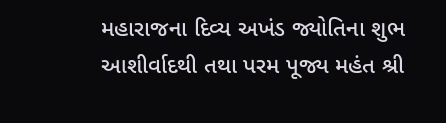મહારાજના દિવ્ય અખંડ જ્યોતિના શુભ આશીર્વાદથી તથા પરમ પૂજ્ય મહંત શ્રી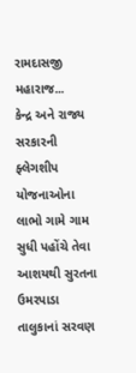રામદાસજી મહારાજ...
કેન્દ્ર અને રાજ્ય સરકારની ફ્લેગશીપ યોજનાઓના લાભો ગામે ગામ સુધી પહોંચે તેવા આશયથી સુરતના ઉમરપાડા તાલુકાનાં સરવણ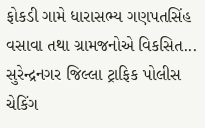ફોકડી ગામે ધારાસભ્ય ગણપતસિંહ વસાવા તથા ગ્રામજનોએ વિકસિત...
સુરેન્દ્રનગર જિલ્લા ટ્રાફિક પોલીસ ચેકિંગ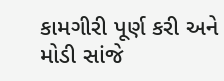કામગીરી પૂર્ણ કરી અને મોડી સાંજે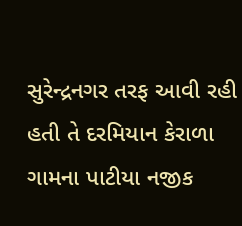સુરેન્દ્રનગર તરફ આવી રહી હતી તે દરમિયાન કેરાળા ગામના પાટીયા નજીક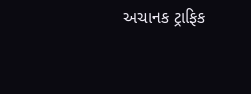અચાનક ટ્રાફિક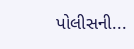પોલીસની...